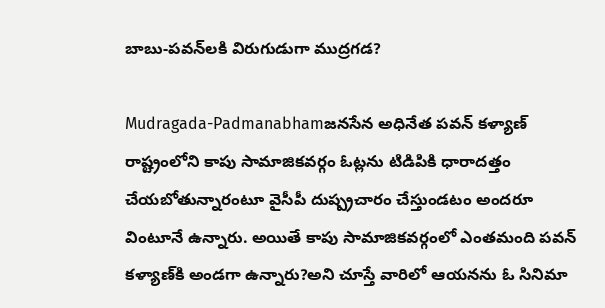బాబు-పవన్‌లకి విరుగుడుగా ముద్రగడ?

Mudragada-Padmanabhamజనసేన అధినేత పవన్‌ కళ్యాణ్‌ రాష్ట్రంలోని కాపు సామాజికవర్గం ఓట్లను టిడిపికి ధారాదత్తం చేయబోతున్నారంటూ వైసీపీ దుష్ప్రచారం చేస్తుండటం అందరూ వింటూనే ఉన్నారు. అయితే కాపు సామాజికవర్గంలో ఎంతమంది పవన్‌ కళ్యాణ్‌కి అండగా ఉన్నారు?అని చూస్తే వారిలో ఆయనను ఓ సినిమా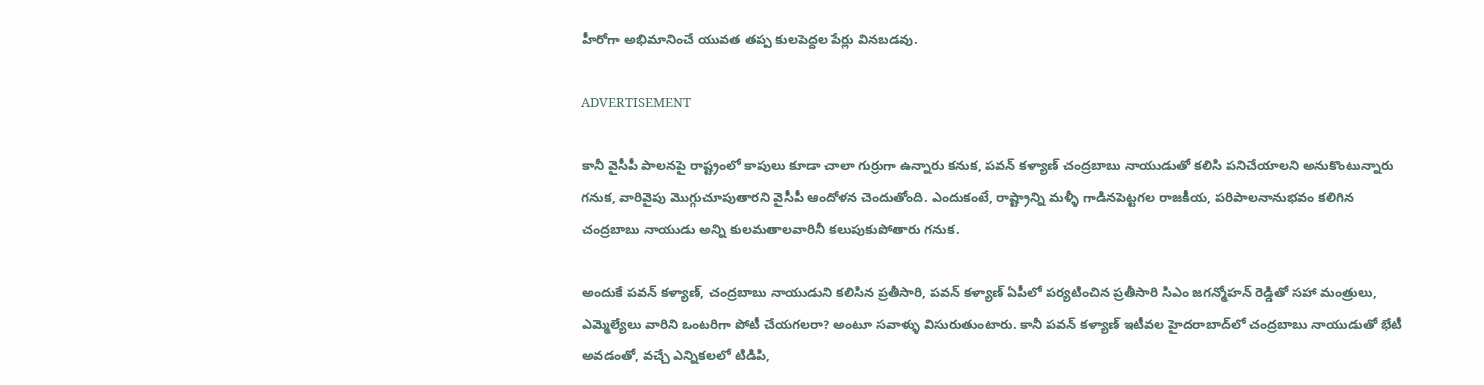హీరోగా అభిమానించే యువత తప్ప కులపెద్దల పేర్లు వినబడవు.

ADVERTISEMENT

కానీ వైసీపీ పాలనపై రాష్ట్రంలో కాపులు కూడా చాలా గుర్రుగా ఉన్నారు కనుక, పవన్‌ కళ్యాణ్‌ చంద్రబాబు నాయుడుతో కలిసి పనిచేయాలని అనుకొంటున్నారు గనుక, వారివైపు మొగ్గుచూపుతారని వైసీపీ ఆందోళన చెందుతోంది. ఎందుకంటే, రాష్ట్రాన్ని మళ్ళీ గాడినపెట్టగల రాజకీయ, పరిపాలనానుభవం కలిగిన చంద్రబాబు నాయుడు అన్ని కులమతాలవారినీ కలుపుకుపోతారు గనుక.

అందుకే పవన్‌ కళ్యాణ్‌, చంద్రబాబు నాయుడుని కలిసిన ప్రతీసారి, పవన్‌ కళ్యాణ్‌ ఏపీలో పర్యటించిన ప్రతీసారి సిఎం జగన్మోహన్ రెడ్డితో సహా మంత్రులు, ఎమ్మెల్యేలు వారిని ఒంటరిగా పోటీ చేయగలరా? అంటూ సవాళ్ళు విసురుతుంటారు. కానీ పవన్‌ కళ్యాణ్‌ ఇటీవల హైదరాబాద్‌లో చంద్రబాబు నాయుడుతో భేటీ అవడంతో, వచ్చే ఎన్నికలలో టిడిపి,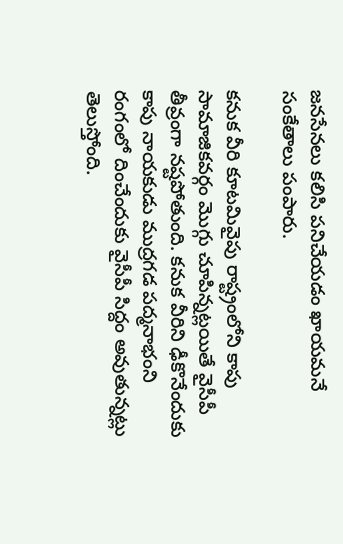జనసేనలు కలిసి పనిచేయడం ఖాయమనే సంకేతాలు పంపారు.

కనుక వీరి కూటమివైపు రాష్ట్రంలోని కాపు సామాజికవర్గం మొగ్గు చూపిన్నట్లయితే వైసీపీ తీవ్రంగా నష్టపోతుంది. కనుక వీరిని ఢీకొనేందుకు కాపు నాయకుడు ముద్రగడ పద్మనాభంని రంగంలో దించేందుకు వైసీపీ సిద్దం అవుతున్నట్లు తెలుస్తోంది.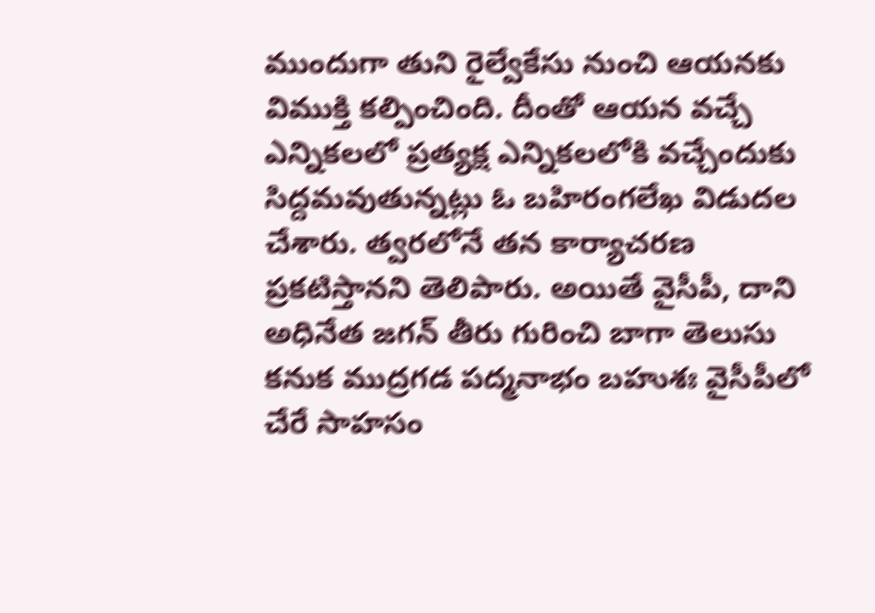ముందుగా తుని రైల్వేకేసు నుంచి ఆయనకు విముక్తి కల్పించింది. దీంతో ఆయన వచ్చే ఎన్నికలలో ప్రత్యక్ష ఎన్నికలలోకి వచ్చేందుకు సిద్దమవుతున్నట్లు ఓ బహిరంగలేఖ విడుదల చేశారు. త్వరలోనే తన కార్యాచరణ ప్రకటిస్తానని తెలిపారు. అయితే వైసీపీ, దాని అధినేత జగన్‌ తీరు గురించి బాగా తెలుసు కనుక ముద్రగడ పద్మనాభం బహుశః వైసీపీలో చేరే సాహసం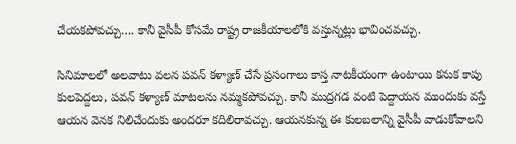చేయకపోవచ్చు…. కానీ వైసీపీ కోసమే రాష్ట్ర రాజకీయాలలోకి వస్తున్నట్లు భావించవచ్చు.

సినిమాలలో అలవాటు వలన పవన్‌ కళ్యాణ్‌ చేసే ప్రసంగాలు కాస్త నాటకీయంగా ఉంటాయి కనుక కాపు కులపెద్దలు, పవన్‌ కళ్యాణ్‌ మాటలను నమ్మకపోవచ్చు. కానీ ముద్రగడ వంటి పెద్దాయన ముందుకు వస్తే ఆయన వెనక నిలిచేందుకు అందరూ కదిలిరావచ్చు. ఆయనకున్న ఈ కులబలాన్ని వైసీపీ వాడుకోవాలని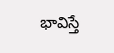భావిస్తే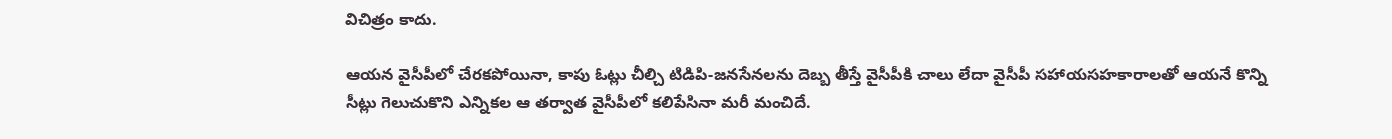విచిత్రం కాదు.

ఆయన వైసీపీలో చేరకపోయినా, కాపు ఓట్లు చీల్చి టిడిపి-జనసేనలను దెబ్బ తీస్తే వైసీపీకి చాలు లేదా వైసీపీ సహాయసహకారాలతో ఆయనే కొన్ని సీట్లు గెలుచుకొని ఎన్నికల ఆ తర్వాత వైసీపీలో కలిపేసినా మరీ మంచిదే.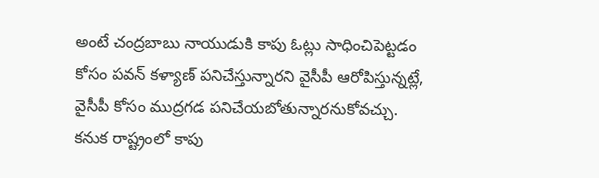అంటే చంద్రబాబు నాయుడుకి కాపు ఓట్లు సాధించిపెట్టడం కోసం పవన్‌ కళ్యాణ్‌ పనిచేస్తున్నారని వైసీపీ ఆరోపిస్తున్నట్లే, వైసీపీ కోసం ముద్రగడ పనిచేయబోతున్నారనుకోవచ్చు. కనుక రాష్ట్రంలో కాపు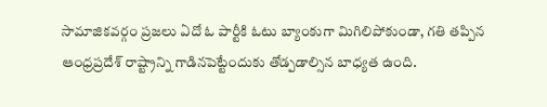సామాజికవర్గం ప్రజలు ఏదో ఓ పార్టీకి ఓటు బ్యాంకుగా మిగిలిపోకుండా, గతి తప్పిన ఆంధ్రప్రదేశ్‌ రాష్ట్రాన్ని గాడినపెట్టేందుకు తోడ్పడాల్సిన బాధ్యత ఉంది.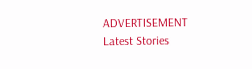ADVERTISEMENT
Latest Stories